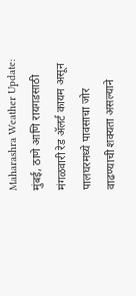Maharashra Weather Update: मुंबई, ठाणे आणि रायगडसाठी मंगळवारी रेड ॲलर्ट कायम असून पालघरमध्ये पावसाचा जोर वाढण्याची शक्यता असल्याने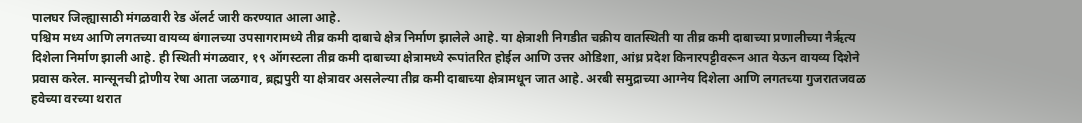पालघर जिल्ह्यासाठी मंगळवारी रेड ॲलर्ट जारी करण्यात आला आहे.
पश्चिम मध्य आणि लगतच्या वायव्य बंगालच्या उपसागरामध्ये तीव्र कमी दाबाचे क्षेत्र निर्माण झालेले आहे. या क्षेत्राशी निगडीत चक्रीय वातस्थिती या तीव्र कमी दाबाच्या प्रणालीच्या नैर्ऋत्य दिशेला निर्माण झाली आहे. ही स्थिती मंगळवार, १९ ऑगस्टला तीव्र कमी दाबाच्या क्षेत्रामध्ये रूपांतरित होईल आणि उत्तर ओडिशा, आंध्र प्रदेश किनारपट्टीवरून आत येऊन वायव्य दिशेने प्रवास करेल. मान्सूनची द्रोणीय रेषा आता जळगाव, ब्रह्मपुरी या क्षेत्रावर असलेल्या तीव्र कमी दाबाच्या क्षेत्रामधून जात आहे. अरबी समुद्राच्या आग्नेय दिशेला आणि लगतच्या गुजरातजवळ हवेच्या वरच्या थरात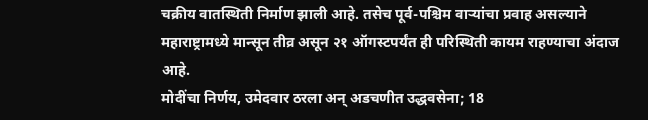चक्रीय वातस्थिती निर्माण झाली आहे. तसेच पूर्व-पश्चिम वाऱ्यांचा प्रवाह असल्याने महाराष्ट्रामध्ये मान्सून तीव्र असून २१ ऑगस्टपर्यंत ही परिस्थिती कायम राहण्याचा अंदाज आहे.
मोदींचा निर्णय, उमेदवार ठरला अन् अडचणीत उद्धवसेना; 18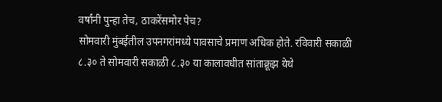वर्षांनी पुन्हा तेच, ठाकरेंसमोर पेच?
सोमवारी मुंबईतील उपनगरांमध्ये पावसाचे प्रमाण अधिक होते. रविवारी सकाळी ८.३० ते सोमवारी सकाळी ८.३० या कालावधीत सांताक्रूझ येथे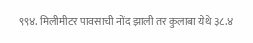९९४. मिलीमीटर पावसाची नोंद झाली तर कुलाबा येथे ३८.४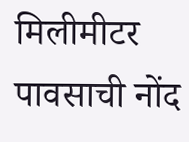मिलीमीटर पावसाची नोंद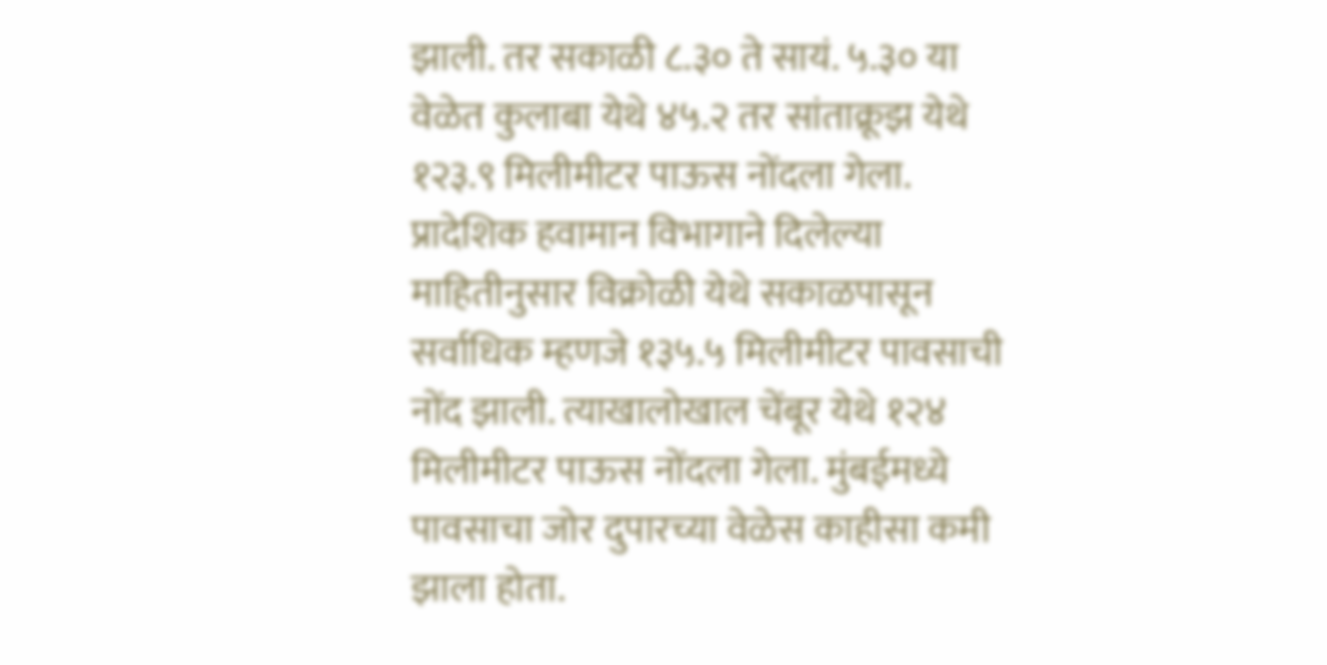झाली. तर सकाळी ८.३० ते सायं. ५.३० या वेळेत कुलाबा येथे ४५.२ तर सांताक्रूझ येथे १२३.९ मिलीमीटर पाऊस नोंदला गेला. प्रादेशिक हवामान विभागाने दिलेल्या माहितीनुसार विक्रोळी येथे सकाळपासून सर्वाधिक म्हणजे १३५.५ मिलीमीटर पावसाची नोंद झाली. त्याखालोखाल चेंबूर येथे १२४ मिलीमीटर पाऊस नोंदला गेला. मुंबईमध्ये पावसाचा जोर दुपारच्या वेळेस काहीसा कमी झाला होता.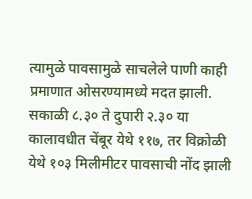त्यामुळे पावसामुळे साचलेले पाणी काही प्रमाणात ओसरण्यामध्ये मदत झाली. सकाळी ८.३० ते दुपारी २.३० या कालावधीत चेंबूर येथे ११७, तर विक्रोळी येथे १०३ मिलीमीटर पावसाची नोंद झाली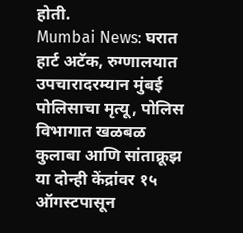होती.
Mumbai News: घरात हार्ट अटॅक, रुग्णालयात उपचारादरम्यान मुंबई पोलिसाचा मृत्यू, पोलिस विभागात खळबळ
कुलाबा आणि सांताक्रूझ या दोन्ही केंद्रांवर १५ ऑगस्टपासून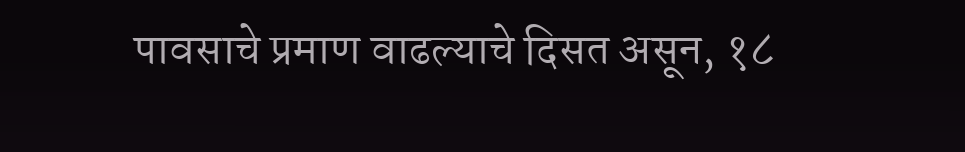पावसाचे प्रमाण वाढल्याचे दिसत असून, १८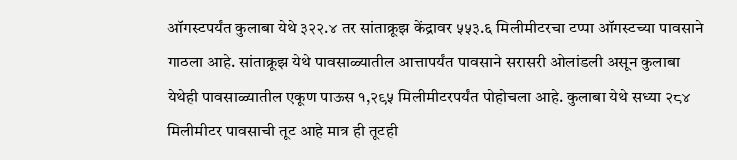ऑगस्टपर्यंत कुलाबा येथे ३२२.४ तर सांताक्रूझ केंद्रावर ५५३.६ मिलीमीटरचा टप्पा ऑगस्टच्या पावसाने गाठला आहे. सांताक्रूझ येथे पावसाळ्यातील आत्तापर्यंत पावसाने सरासरी ओलांडली असून कुलाबा येथेही पावसाळ्यातील एकूण पाऊस १,२९५ मिलीमीटरपर्यंत पोहोचला आहे. कुलाबा येथे सध्या २८४ मिलीमीटर पावसाची तूट आहे मात्र ही तूटही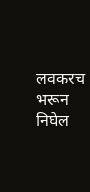लवकरच भरून निघेल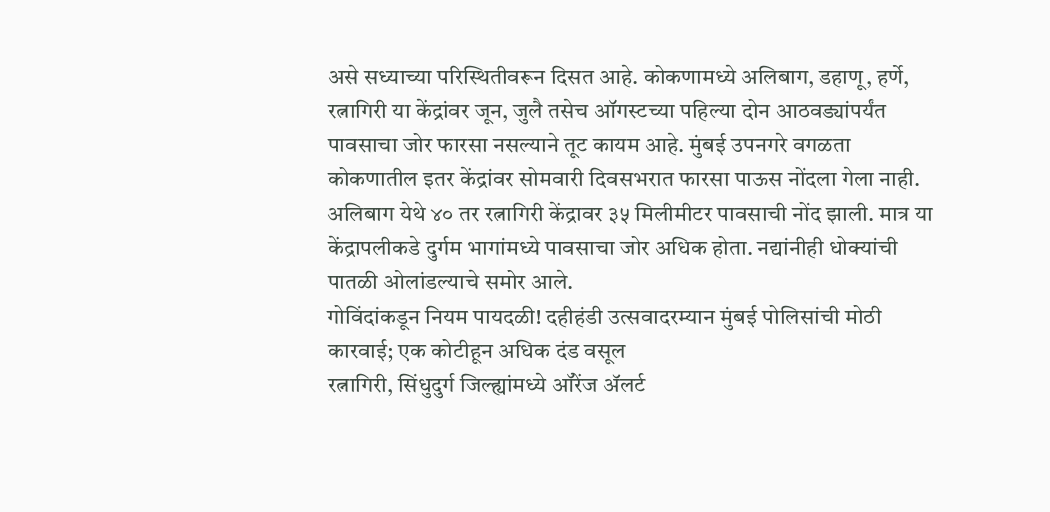असे सध्याच्या परिस्थितीवरून दिसत आहे. कोकणामध्ये अलिबाग, डहाणू, हर्णे, रत्नागिरी या केंद्रांवर जून, जुलै तसेच ऑगस्टच्या पहिल्या दोन आठवड्यांपर्यंत पावसाचा जोर फारसा नसल्याने तूट कायम आहे. मुंबई उपनगरे वगळता कोकणातील इतर केंद्रांवर सोमवारी दिवसभरात फारसा पाऊस नोंदला गेला नाही.
अलिबाग येथे ४० तर रत्नागिरी केंद्रावर ३५ मिलीमीटर पावसाची नोंद झाली. मात्र या केंद्रापलीकडे दुर्गम भागांमध्ये पावसाचा जोर अधिक होता. नद्यांनीही धोक्यांची पातळी ओलांडल्याचे समोर आले.
गोविंदांकडून नियम पायदळी! दहीहंडी उत्सवादरम्यान मुंबई पोलिसांची मोठी कारवाई; एक कोटीहून अधिक दंड वसूल
रत्नागिरी, सिंधुदुर्ग जिल्ह्यांमध्ये ऑरेंज ॲलर्ट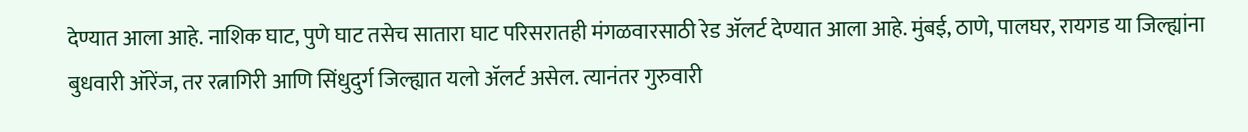देण्यात आला आहे. नाशिक घाट, पुणे घाट तसेच सातारा घाट परिसरातही मंगळवारसाठी रेड ॲलर्ट देण्यात आला आहे. मुंबई, ठाणे, पालघर, रायगड या जिल्ह्यांना बुधवारी ऑरेंज, तर रत्नागिरी आणि सिंधुदुर्ग जिल्ह्यात यलो ॲलर्ट असेल. त्यानंतर गुरुवारी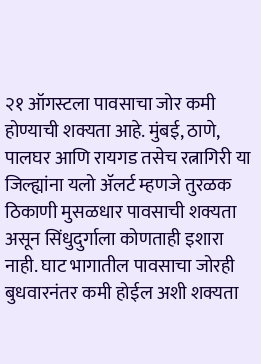२१ ऑगस्टला पावसाचा जोर कमी होण्याची शक्यता आहे. मुंबई, ठाणे, पालघर आणि रायगड तसेच रत्नागिरी या जिल्ह्यांना यलो ॲलर्ट म्हणजे तुरळक ठिकाणी मुसळधार पावसाची शक्यता असून सिंधुदुर्गाला कोणताही इशारा नाही. घाट भागातील पावसाचा जोरही बुधवारनंतर कमी होईल अशी शक्यता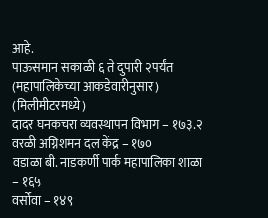आहे.
पाऊसमान सकाळी ६ ते दुपारी २पर्यंत
(महापालिकेच्या आकडेवारीनुसार) (मिलीमीटरमध्ये)
दादर घनकचरा व्यवस्थापन विभाग – १७३.२
वरळी अग्निशमन दल केंद्र – १७०
वडाळा बी. नाडकर्णी पार्क महापालिका शाळा – १६५
वर्सोवा – १४९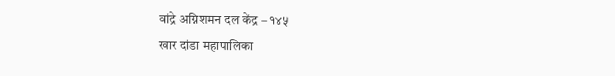वांद्रे अग्निशमन दल केंद्र – १४५
खार दांडा महापालिका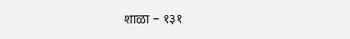शाळा – १३१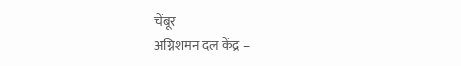चेंबूर
अग्निशमन दल केंद्र –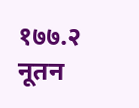१७७.२
नूतन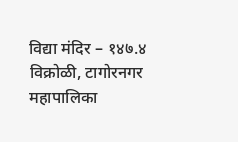विद्या मंदिर – १४७.४
विक्रोळी, टागोरनगर महापालिका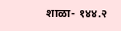शाळा- १४४.२